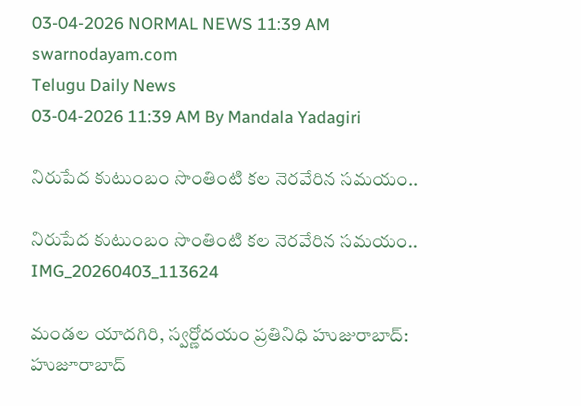03-04-2026 NORMAL NEWS 11:39 AM
swarnodayam.com
Telugu Daily News
03-04-2026 11:39 AM By Mandala Yadagiri

నిరుపేద కుటుంబం సొంతింటి కల నెరవేరిన సమయం..

నిరుపేద కుటుంబం సొంతింటి కల నెరవేరిన సమయం..
IMG_20260403_113624

మండల యాదగిరి, స్వర్ణోదయం ప్రతినిధి హుజురాబాద్: హుజూరాబాద్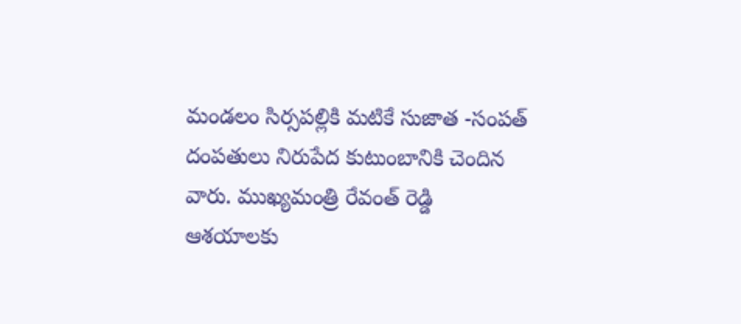మండలం సిర్సపల్లికి మటికే సుజాత -సంపత్ దంపతులు నిరుపేద కుటుంబానికి చెందిన వారు. ముఖ్యమంత్రి రేవంత్ రెడ్డి ఆశయాలకు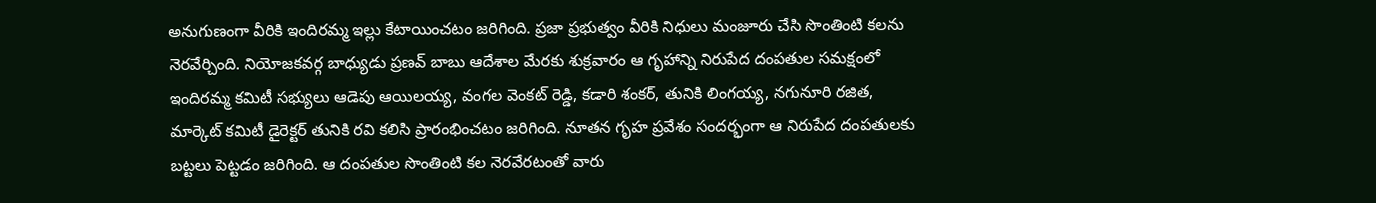అనుగుణంగా వీరికి ఇందిరమ్మ ఇల్లు కేటాయించటం జరిగింది. ప్రజా ప్రభుత్వం వీరికి నిధులు మంజూరు చేసి సొంతింటి కలను నెరవేర్చింది. నియోజకవర్గ బాధ్యుడు ప్రణవ్ బాబు ఆదేశాల మేరకు శుక్రవారం ఆ గృహాన్ని నిరుపేద దంపతుల సమక్షంలో ఇందిరమ్మ కమిటీ సభ్యులు ఆడెపు ఆయిలయ్య, వంగల వెంకట్ రెడ్డి, కడారి శంకర్, తునికి లింగయ్య, నగునూరి రజిత, మార్కెట్ కమిటీ డైరెక్టర్ తునికి రవి కలిసి ప్రారంభించటం జరిగింది. నూతన గృహ ప్రవేశం సందర్భంగా ఆ నిరుపేద దంపతులకు బట్టలు పెట్టడం జరిగింది. ఆ దంపతుల సొంతింటి కల నెరవేరటంతో వారు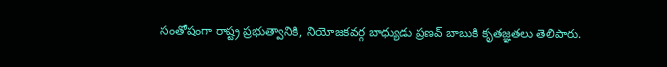సంతోషంగా రాష్ట్ర ప్రభుత్వానికి, నియోజకవర్గ బాధ్యుడు ప్రణవ్ బాబుకి కృతజ్ఞతలు తెలిపారు.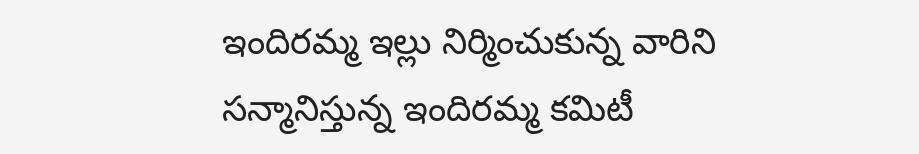ఇందిరమ్మ ఇల్లు నిర్మించుకున్న వారిని సన్మానిస్తున్న ఇందిరమ్మ కమిటీ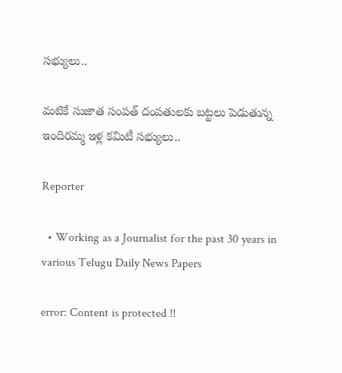సభ్యులు..

మటికే సుజాత సంపత్ దంపతులకు బట్టలు పెడుతున్న ఇందిరమ్మ ఇళ్ల కమిటీ సభ్యులు..

Reporter

  • Working as a Journalist for the past 30 years in various Telugu Daily News Papers

error: Content is protected !!